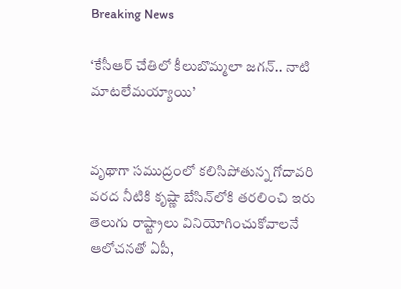Breaking News

‘కేసీఆర్ చేతిలో కీలుబొమ్మలా జగన్.. నాటి మాటలేమయ్యాయి’


వృథాగా సముద్రంలో కలిసిపోతున్న గోదావరి వరద నీటికి కృష్ణా బేసిన్‌లోకి తరలించి ఇరు తెలుగు రాష్ట్రాలు వినియోగించుకోవాలనే ఆలోచనతో ఏపీ,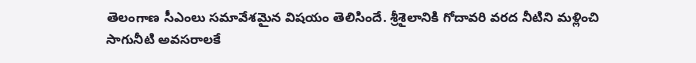తెలంగాణ సీఎంలు సమావేశమైన విషయం తెలిసిందే. శ్రీశైలానికి గోదావరి వరద నీటిని మళ్లించి సాగునీటి అవసరాలకే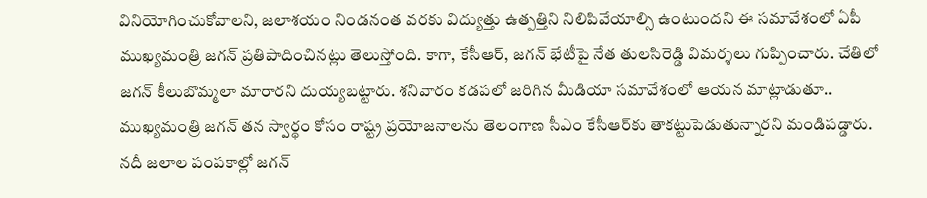వినియోగించుకోవాలని, జలాశయం నిండనంత వరకు విద్యుత్తు ఉత్పత్తిని నిలిపివేయాల్సి ఉంటుందని ఈ సమావేశంలో ఏపీ ముఖ్యమంత్రి జగన్ ప్రతిపాదించినట్లు తెలుస్తోంది. కాగా, కేసీఆర్, జగన్ భేటీపై నేత తులసిరెడ్డి విమర్శలు గుప్పించారు. చేతిలో జగన్ కీలుబొమ్మలా మారారని దుయ్యబట్టారు. శనివారం కడపలో జరిగిన మీడియా సమావేశంలో ఆయన మాట్లాడుతూ.. ముఖ్యమంత్రి జగన్‌ తన స్వార్థం కోసం రాష్ట్ర ప్రయోజనాలను తెలంగాణ సీఎం కేసీఆర్‌కు తాకట్టుపెడుతున్నారని మండిపడ్డారు. నదీ జలాల పంపకాల్లో జగన్‌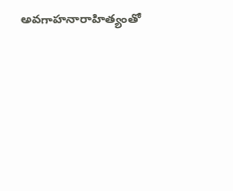అవగాహనారాహిత్యంతో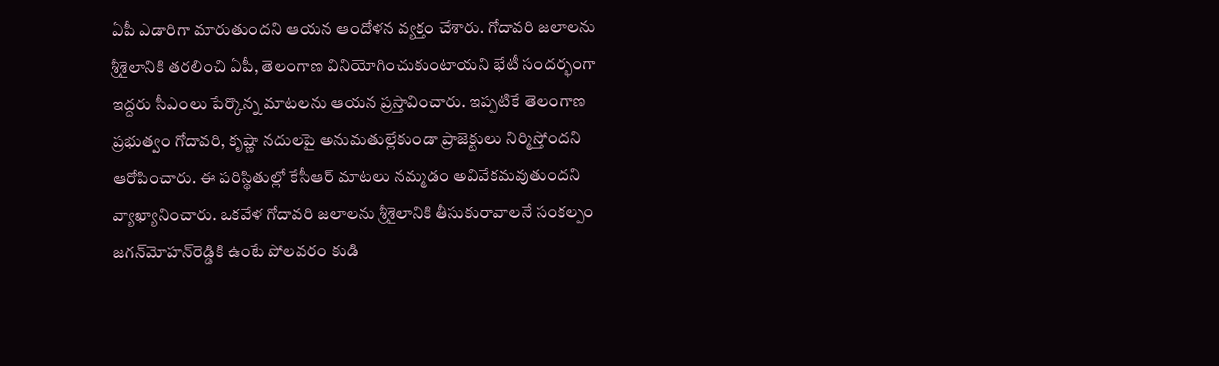ఏపీ ఎడారిగా మారుతుందని ఆయన ఆందోళన వ్యక్తం చేశారు. గోదావరి జలాలను శ్రీశైలానికి తరలించి ఏపీ, తెలంగాణ వినియోగించుకుంటాయని భేటీ సందర్భంగా ఇద్దరు సీఎంలు పేర్కొన్న మాటలను ఆయన ప్రస్తావించారు. ఇప్పటికే తెలంగాణ ప్రభుత్వం గోదావరి, కృష్ణా నదులపై అనుమతుల్లేకుండా ప్రాజెక్టులు నిర్మిస్తోందని ఆరోపించారు. ఈ పరిస్థితుల్లో కేసీఆర్ మాటలు నమ్మడం అవివేకమవుతుందని వ్యాఖ్యానించారు. ఒకవేళ గోదావరి జలాలను శ్రీశైలానికి తీసుకురావాలనే సంకల్పం జగన్‌మోహన్‌రెడ్డికి ఉంటే పోలవరం కుడి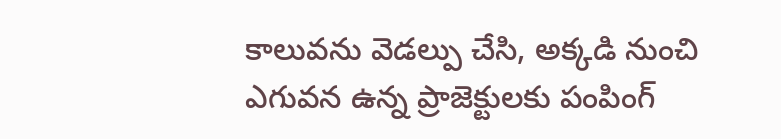కాలువను వెడల్పు చేసి, అక్కడి నుంచి ఎగువన ఉన్న ప్రాజెక్టులకు పంపింగ్‌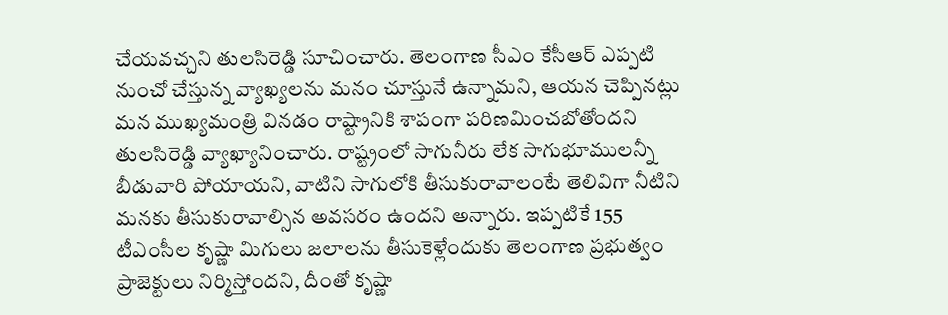చేయవచ్చని తులసిరెడ్డి సూచించారు. తెలంగాణ సీఎం కేసీఆర్ ఎప్పటి నుంచో చేస్తున్న వ్యాఖ్యలను మనం చూస్తునే ఉన్నామని, ఆయన చెప్పినట్లు మన ముఖ్యమంత్రి వినడం రాష్ట్రానికి శాపంగా పరిణమించబోతోందని తులసిరెడ్డి వ్యాఖ్యానించారు. రాష్ట్రంలో సాగునీరు లేక సాగుభూములన్నీ బీడువారి పోయాయని, వాటిని సాగులోకి తీసుకురావాలంటే తెలివిగా నీటిని మనకు తీసుకురావాల్సిన అవసరం ఉందని అన్నారు. ఇప్పటికే 155 టీఎంసీల కృష్ణా మిగులు జలాలను తీసుకెళ్లేందుకు తెలంగాణ ప్రభుత్వం ప్రాజెక్టులు నిర్మిస్తోందని, దీంతో కృష్ణా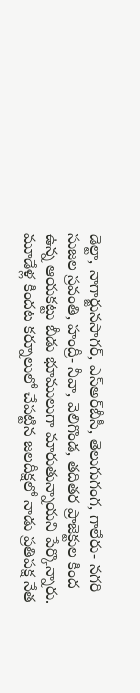డెల్టా, నాగార్జునసాగర్‌, ఎస్‌అర్‌బీసీ, తెలుగుగంగ, గాలేరు- నగరి సుజల స్రవంతి, హంద్రీ- నీవా, వెలిగొండ, తదితర ప్రాజెక్టుల కింద ఉన్న ఆయకట్టు బీడు భూములుగా మారుతున్నాయని పేర్కొన్నారు. మూడేళ్ల కిందట కర్నూలులో చేపట్టిన జలదీక్షలో నాడు ప్రతిపక్ష నేత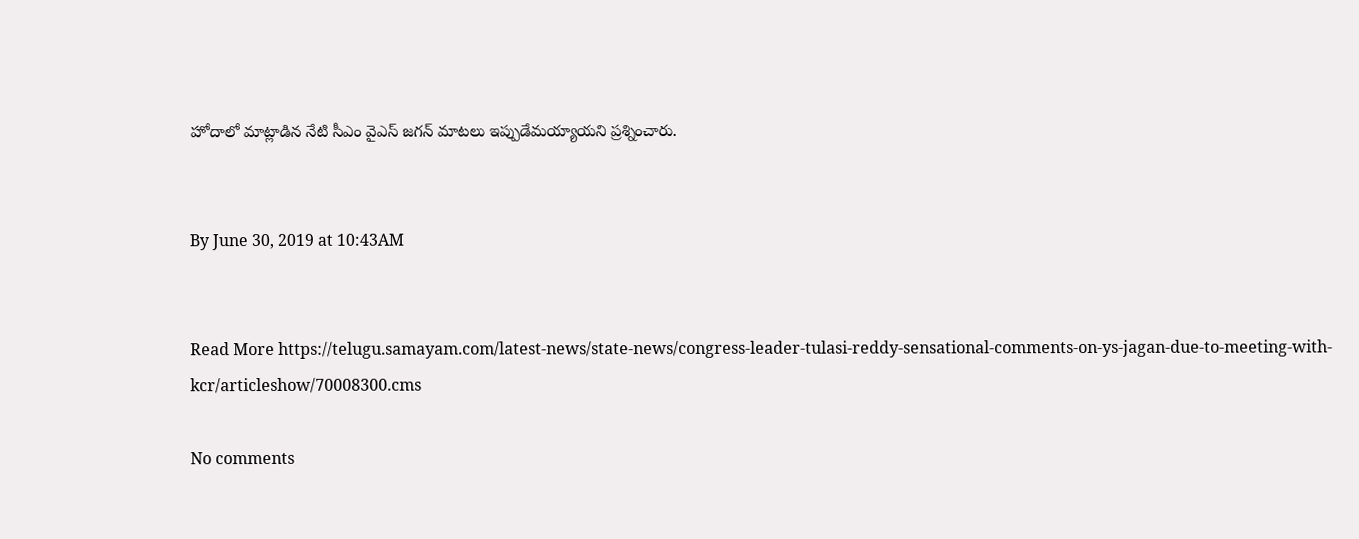హోదాలో మాట్లాడిన నేటి సీఎం వైఎస్‌ జగన్‌ మాటలు ఇప్పుడేమయ్యాయని ప్రశ్నించారు.


By June 30, 2019 at 10:43AM


Read More https://telugu.samayam.com/latest-news/state-news/congress-leader-tulasi-reddy-sensational-comments-on-ys-jagan-due-to-meeting-with-kcr/articleshow/70008300.cms

No comments